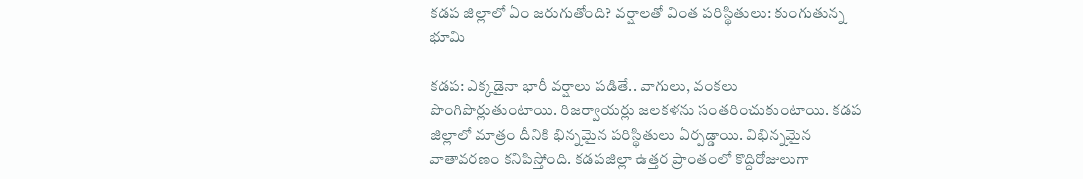కడప జిల్లాలో ఏం జరుగుతోంది? వర్షాలతో వింత పరిస్థితులు: కుంగుతున్న భూమి

కడప: ఎక్కడైనా భారీ వర్షాలు పడితే.. వాగులు, వంకలు పొంగిపొర్లుతుంటాయి. రిజర్వాయర్లు జలకళను సంతరించుకుంటాయి. కడప జిల్లాలో మాత్రం దీనికి భిన్నమైన పరిస్థితులు ఏర్పడ్డాయి. విభిన్నమైన వాతావరణం కనిపిస్తోంది. కడపజిల్లా ఉత్తర ప్రాంతంలో కొద్దిరోజులుగా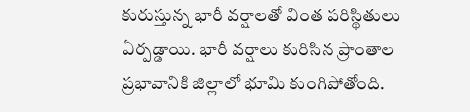కురుస్తున్న భారీ వర్షాలతో వింత పరిస్థితులు ఏర్పడ్డాయి. భారీ వర్షాలు కురిసిన ప్రాంతాల ప్రభావానికి జిల్లాలో భూమి కుంగిపోతోంది.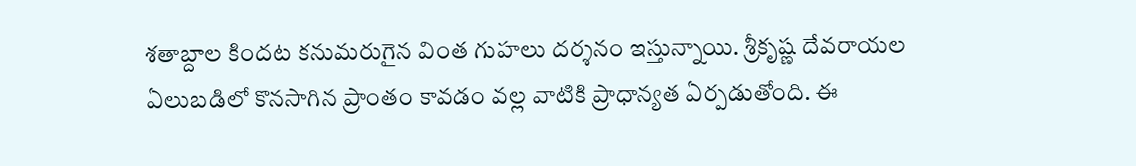శతాబ్దాల కిందట కనుమరుగైన వింత గుహలు దర్శనం ఇస్తున్నాయి. శ్రీకృష్ణ దేవరాయల ఏలుబడిలో కొనసాగిన ప్రాంతం కావడం వల్ల వాటికి ప్రాధాన్యత ఏర్పడుతోంది. ఈ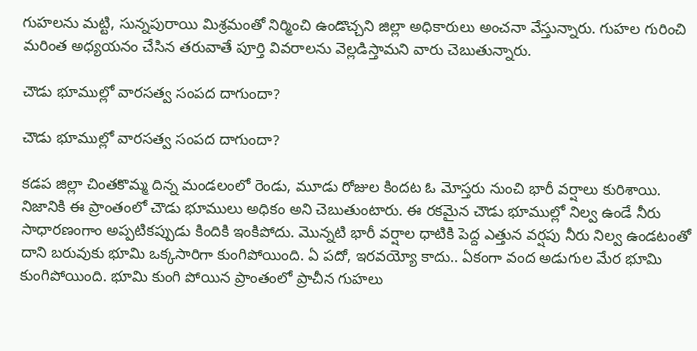గుహలను మట్టి, సున్నపురాయి మిశ్రమంతో నిర్మించి ఉండొచ్చని జిల్లా అధికారులు అంచనా వేస్తున్నారు. గుహల గురించి మరింత అధ్యయనం చేసిన తరువాతే పూర్తి వివరాలను వెల్లడిస్తామని వారు చెబుతున్నారు.

చౌడు భూముల్లో వారసత్వ సంపద దాగుందా?

చౌడు భూముల్లో వారసత్వ సంపద దాగుందా?

కడప జిల్లా చింతకొమ్మ దిన్న మండలంలో రెండు, మూడు రోజుల కిందట ఓ మోస్తరు నుంచి భారీ వర్షాలు కురిశాయి. నిజానికి ఈ ప్రాంతంలో చౌడు భూములు అధికం అని చెబుతుంటారు. ఈ రకమైన చౌడు భూముల్లో నిల్వ ఉండే నీరు సాధారణంగాం అప్పటికప్పుడు కిందికి ఇంకిపోదు. మొన్నటి భారీ వర్షాల ధాటికి పెద్ద ఎత్తున వర్షపు నీరు నిల్వ ఉండటంతో దాని బరువుకు భూమి ఒక్కసారిగా కుంగిపోయింది. ఏ పదో, ఇరవయ్యో కాదు.. ఏకంగా వంద అడుగుల మేర భూమి కుంగిపోయింది. భూమి కుంగి పోయిన ప్రాంతంలో ప్రాచీన గుహలు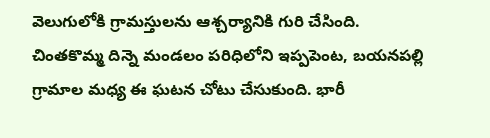వెలుగులోకి గ్రామస్తులను ఆశ్చర్యానికి గురి చేసింది. చింతకొమ్మ దిన్నె మండలం పరిధిలోని ఇప్పపెంట, బయనపల్లి గ్రామాల మధ్య ఈ ఘటన చోటు చేసుకుంది. భారీ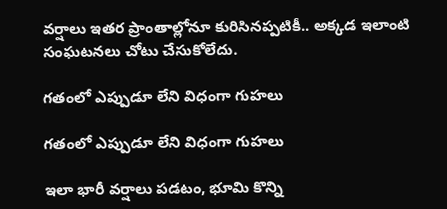వర్షాలు ఇతర ప్రాంతాల్లోనూ కురిసినప్పటికీ.. అక్కడ ఇలాంటి సంఘటనలు చోటు చేసుకోలేదు.

గతంలో ఎప్పుడూ లేని విధంగా గుహలు

గతంలో ఎప్పుడూ లేని విధంగా గుహలు

ఇలా భారీ వర్షాలు పడటం, భూమి కొన్ని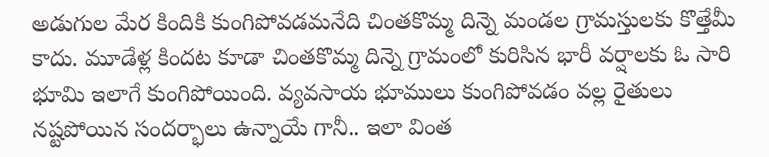అడుగుల మేర కిందికి కుంగిపోవడమనేది చింతకొమ్మ దిన్నె మండల గ్రామస్తులకు కొత్తేమీ కాదు. మూడేళ్ల కిందట కూడా చింతకొమ్మ దిన్నె గ్రామంలో కురిసిన భారీ వర్షాలకు ఓ సారి భూమి ఇలాగే కుంగిపోయింది. వ్యవసాయ భూములు కుంగిపోవడం వల్ల రైతులు నష్టపోయిన సందర్భాలు ఉన్నాయే గానీ.. ఇలా వింత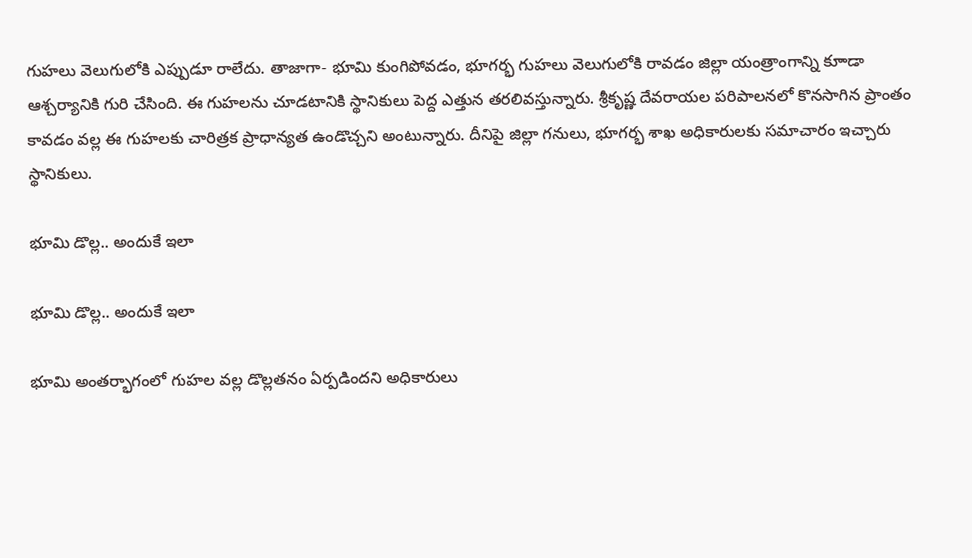గుహలు వెలుగులోకి ఎప్పుడూ రాలేదు. తాజాగా- భూమి కుంగిపోవడం, భూగర్భ గుహలు వెలుగులోకి రావడం జిల్లా యంత్రాంగాన్ని కూాడా ఆశ్చర్యానికి గురి చేసింది. ఈ గుహలను చూడటానికి స్థానికులు పెద్ద ఎత్తున తరలివస్తున్నారు. శ్రీకృష్ణ దేవరాయల పరిపాలనలో కొనసాగిన ప్రాంతం కావడం వల్ల ఈ గుహలకు చారిత్రక ప్రాధాన్యత ఉండొచ్చని అంటున్నారు. దీనిపై జిల్లా గనులు, భూగర్భ శాఖ అధికారులకు సమాచారం ఇచ్చారు స్థానికులు.

భూమి డొల్ల.. అందుకే ఇలా

భూమి డొల్ల.. అందుకే ఇలా

భూమి అంతర్భాగంలో గుహల వల్ల డొల్లతనం ఏర్పడిందని అధికారులు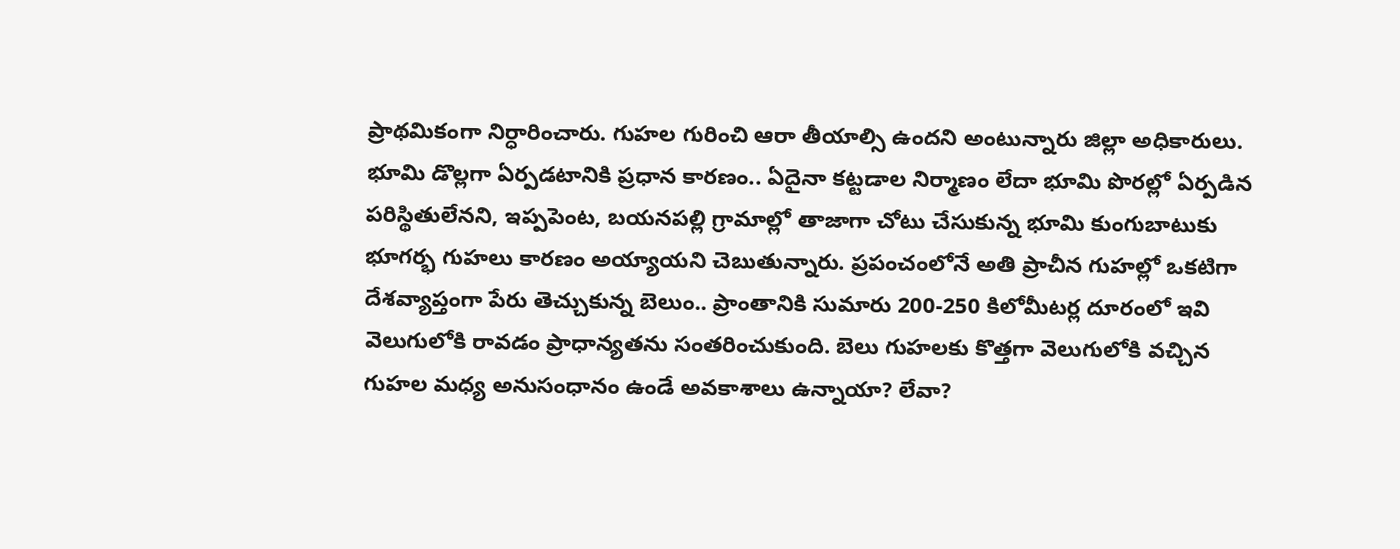ప్రాథమికంగా నిర్ధారించారు. గుహల గురించి ఆరా తీయాల్సి ఉందని అంటున్నారు జిల్లా అధికారులు. భూమి డొల్లగా ఏర్పడటానికి ప్రధాన కారణం.. ఏదైనా కట్టడాల నిర్మాణం లేదా భూమి పొరల్లో ఏర్పడిన పరిస్థితులేనని, ఇప్పపెంట, బయనపల్లి గ్రామాల్లో తాజాగా చోటు చేసుకున్న భూమి కుంగుబాటుకు భూగర్భ గుహలు కారణం అయ్యాయని చెబుతున్నారు. ప్రపంచంలోనే అతి ప్రాచీన గుహల్లో ఒకటిగా దేశవ్యాప్తంగా పేరు తెచ్చుకున్న బెలుం.. ప్రాంతానికి సుమారు 200-250 కిలోమీటర్ల దూరంలో ఇవి వెలుగులోకి రావడం ప్రాధాన్యతను సంతరించుకుంది. బెలు గుహలకు కొత్తగా వెలుగులోకి వచ్చిన గుహల మధ్య అనుసంధానం ఉండే అవకాశాలు ఉన్నాయా? లేవా?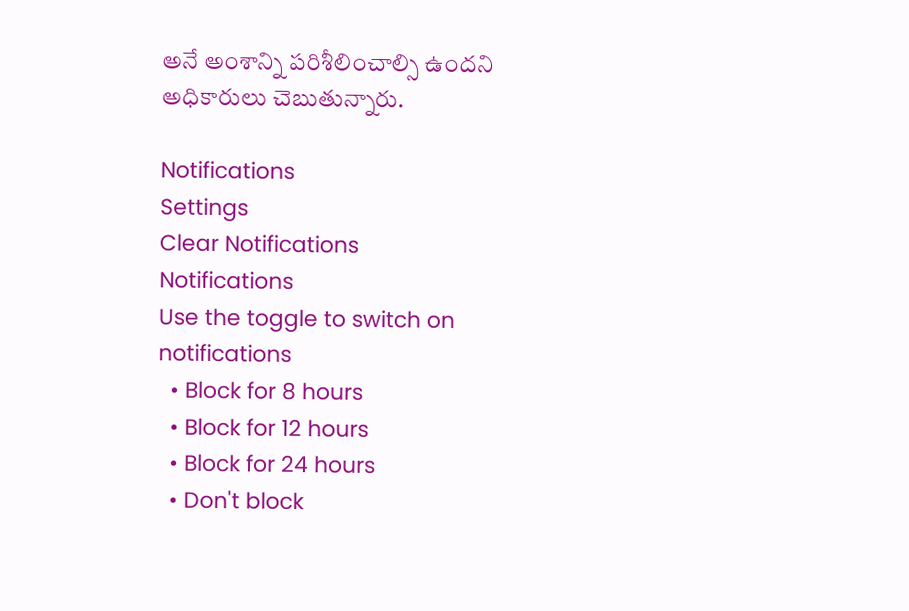అనే అంశాన్ని పరిశీలించాల్సి ఉందని అధికారులు చెబుతున్నారు.

Notifications
Settings
Clear Notifications
Notifications
Use the toggle to switch on notifications
  • Block for 8 hours
  • Block for 12 hours
  • Block for 24 hours
  • Don't block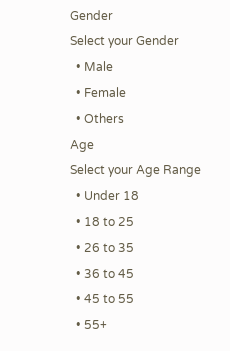Gender
Select your Gender
  • Male
  • Female
  • Others
Age
Select your Age Range
  • Under 18
  • 18 to 25
  • 26 to 35
  • 36 to 45
  • 45 to 55
  • 55+